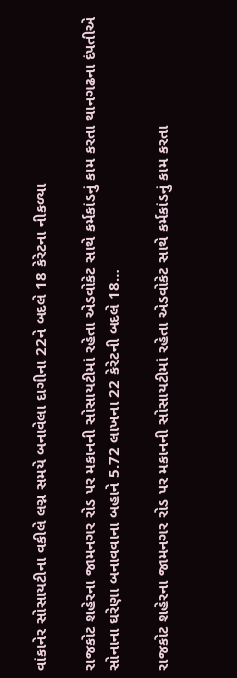વાંકાનેર સોસાયટીના વકીલે લગ્ન સમયે બનાવેલા દાગીના 22ને બદલે 18 કેરેટના નીકળ્યા

રાજકોટ શહેરના જામનગર રોડ પર મકાનની સોસાયટીમાં રહેતા એડવોકેટ સાથે કર્મકાંડનું કામ કરતા થાનગઢના દંપતીએ સોનાના ઘરેણા બનાવવાના બહાને 5.72 લાખના 22 કેરેટની બદલે 18…

રાજકોટ શહેરના જામનગર રોડ પર મકાનની સોસાયટીમાં રહેતા એડવોકેટ સાથે કર્મકાંડનું કામ કરતા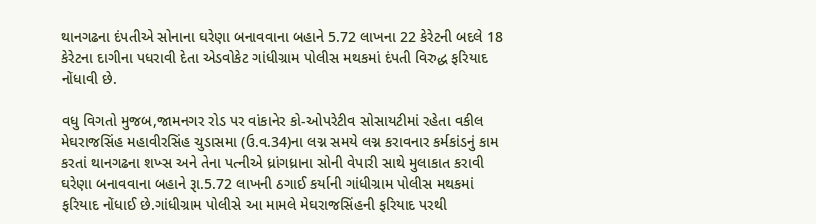થાનગઢના દંપતીએ સોનાના ઘરેણા બનાવવાના બહાને 5.72 લાખના 22 કેરેટની બદલે 18 કેરેટના દાગીના પધરાવી દેતા એડવોકેટ ગાંધીગ્રામ પોલીસ મથકમાં દંપતી વિરુદ્ધ ફરિયાદ નોંધાવી છે.

વધુ વિગતો મુજબ,જામનગર રોડ પર વાંકાનેર કો-ઓપરેટીવ સોસાયટીમાં રહેતા વકીલ મેઘરાજસિંહ મહાવીરસિંહ ચુડાસમા (ઉ.વ.34)ના લગ્ન સમયે લગ્ન કરાવનાર કર્મકાંડનું કામ કરતાં થાનગઢના શખ્સ અને તેના પત્નીએ ધ્રાંગધ્રાના સોની વેપારી સાથે મુલાકાત કરાવી ઘરેણા બનાવવાના બહાને રૂા.5.72 લાખની ઠગાઈ કર્યાની ગાંધીગ્રામ પોલીસ મથકમાં ફરિયાદ નોંધાઈ છે.ગાંધીગ્રામ પોલીસે આ મામલે મેઘરાજસિંહની ફરિયાદ પરથી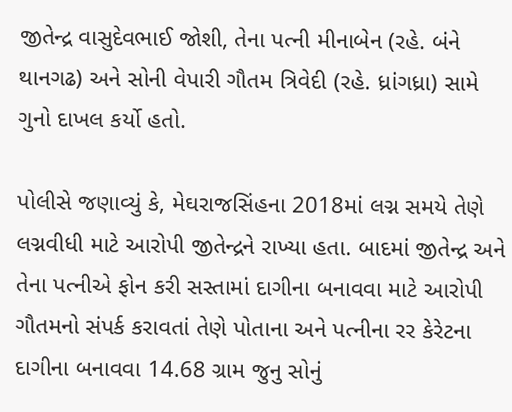જીતેન્દ્ર વાસુદેવભાઈ જોશી, તેના પત્ની મીનાબેન (રહે. બંને થાનગઢ) અને સોની વેપારી ગૌતમ ત્રિવેદી (રહે. ધ્રાંગધ્રા) સામે ગુનો દાખલ કર્યો હતો.

પોલીસે જણાવ્યું કે, મેઘરાજસિંહના 2018માં લગ્ન સમયે તેણે લગ્નવીધી માટે આરોપી જીતેન્દ્રને રાખ્યા હતા. બાદમાં જીતેન્દ્ર અને તેના પત્નીએ ફોન કરી સસ્તામાં દાગીના બનાવવા માટે આરોપી ગૌતમનો સંપર્ક કરાવતાં તેણે પોતાના અને પત્નીના રર કેરેટના દાગીના બનાવવા 14.68 ગ્રામ જુનુ સોનું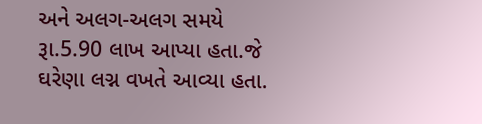અને અલગ-અલગ સમયે રૂા.5.90 લાખ આપ્યા હતા.જે ઘરેણા લગ્ન વખતે આવ્યા હતા.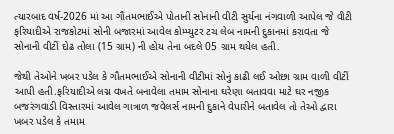ત્યારબાદ વર્ષ-2026 માં આ ગૌતમભાઈએ પોતાની સોનાની વીટી સુર્યના નંગવાળી આપેલ જે વીટી ફરિયાદીએ રાજકોટમાં સોની બજારમાં આવેલ કોમ્પ્યુટર ટચ લેબ નામની દુકાનમાં કરાવતા જે સોનાની વીટીં દોઢ તોલા (15 ગ્રામ) ની હોય તેના બદલે 05 ગ્રામ થયેલ હતી.

જેથી તેઓને ખબર પડેલ કે ગૌતમભાઈએ સોનાની વીટીમાં સોનું કાઢી લઈ ઓછા ગ્રામ વાળી વીટીં આપી હતી.ફરિયાદીએ લગ્ન વખતે બનાવેલા તમામ સોનાના ઘરેણા બતાવવા માટે ઘર નજીક બજરંગવાડી વિસ્તારમાં આવેલ ગાત્રાળ જવેલર્સ નામની દુકાને વેપારીને બતાવેલ તો તેઓ દ્વારા ખબર પડેલ કે તમામ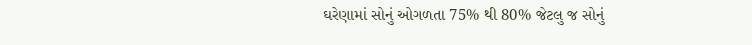ઘરેણામાં સોનું ઓગળતા 75% થી 80% જેટલુ જ સોનું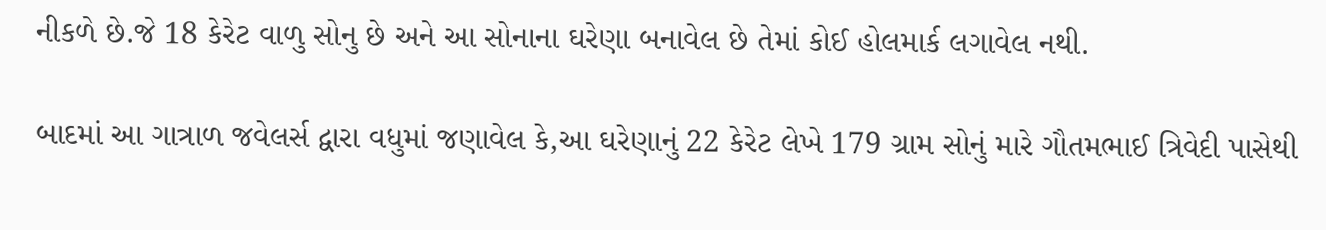નીકળે છે.જે 18 કેરેટ વાળુ સોનુ છે અને આ સોનાના ઘરેણા બનાવેલ છે તેમાં કોઈ હોલમાર્ક લગાવેલ નથી.

બાદમાં આ ગાત્રાળ જવેલર્સ દ્વારા વધુમાં જણાવેલ કે,આ ઘરેણાનું 22 કેરેટ લેખે 179 ગ્રામ સોનું મારે ગૌતમભાઈ ત્રિવેદી પાસેથી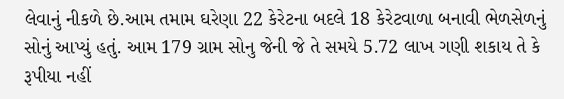લેવાનું નીકળે છે.આમ તમામ ઘરેણા 22 કેરેટના બદલે 18 કેરેટવાળા બનાવી ભેળસેળનું સોનું આપ્યું હતું. આમ 179 ગ્રામ સોનુ જેની જે તે સમયે 5.72 લાખ ગણી શકાય તે કે રૂપીયા નહીં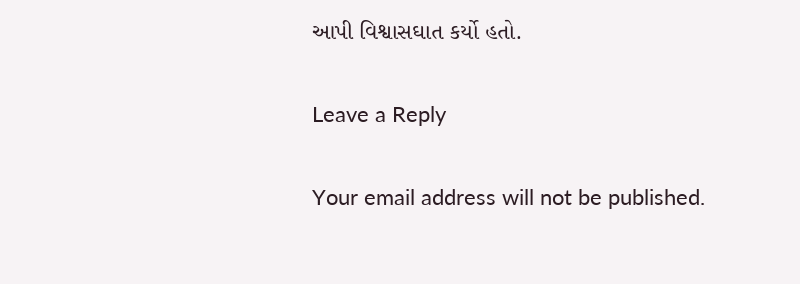આપી વિશ્વાસઘાત કર્યો હતો.

Leave a Reply

Your email address will not be published.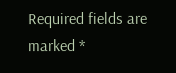Required fields are marked *